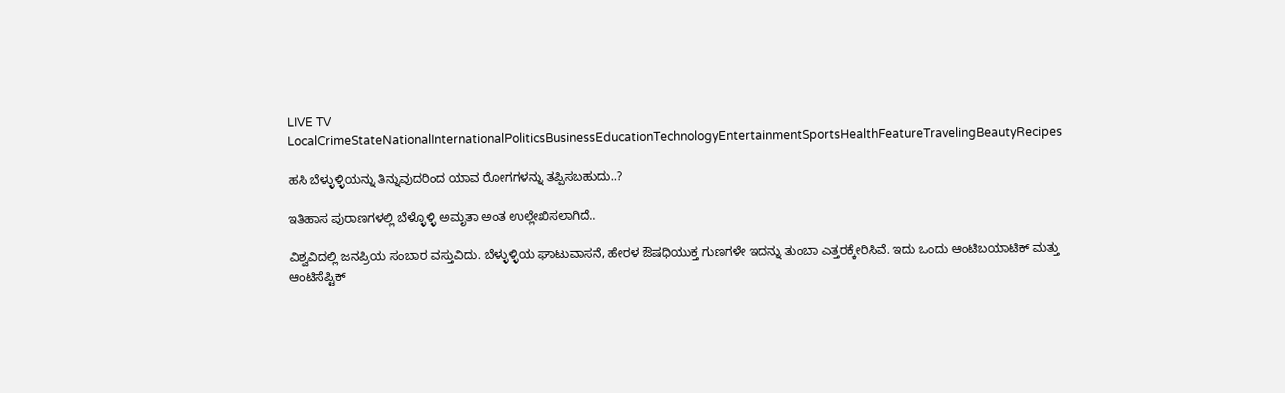LIVE TV LocalCrimeStateNationalInternationalPoliticsBusinessEducationTechnologyEntertainmentSportsHealthFeatureTravelingBeautyRecipes

ಹಸಿ ಬೆಳ್ಳುಳ್ಳಿಯನ್ನು ತಿನ್ನುವುದರಿಂದ ಯಾವ ರೋಗಗಳನ್ನು ತಪ್ಪಿಸಬಹುದು..?

ಇತಿಹಾಸ ಪುರಾಣಗಳಲ್ಲಿ ಬೆಳ್ಳೊಳ್ಳಿ ಅಮೃತಾ ಅಂತ ಉಲ್ಲೇಖಿಸಲಾಗಿದೆ..

ವಿಶ್ವವಿದಲ್ಲಿ ಜನಪ್ರಿಯ ಸಂಬಾರ ವಸ್ತುವಿದು. ಬೆಳ್ಳುಳ್ಳಿಯ ಘಾಟುವಾಸನೆ, ಹೇರಳ ಔಷಧಿಯುಕ್ತ ಗುಣಗಳೇ ಇದನ್ನು ತುಂಬಾ ಎತ್ತರಕ್ಕೇರಿಸಿವೆ. ಇದು ಒಂದು ಆಂಟಿಬಯಾಟಿಕ್ ಮತ್ತು ಆಂಟಿಸೆಪ್ಟಿಕ್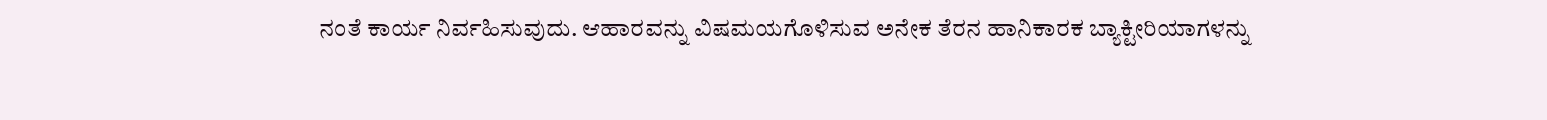ನಂತೆ ಕಾರ್ಯ ನಿರ್ವಹಿಸುವುದು. ಆಹಾರವನ್ನು ವಿಷಮಯಗೊಳಿಸುವ ಅನೇಕ ತೆರನ ಹಾನಿಕಾರಕ ಬ್ಯಾಕ್ಟೀರಿಯಾಗಳನ್ನು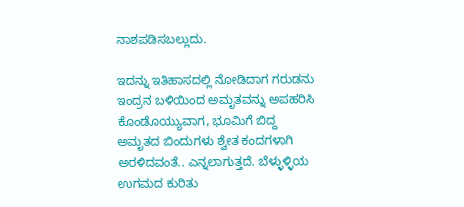ನಾಶಪಡಿಸಬಲ್ಲುದು.

ಇದನ್ನು ಇತಿಹಾಸದಲ್ಲಿ ನೋಡಿದಾಗ ಗರುಡನು ಇಂದ್ರನ ಬಳಿಯಿಂದ ಅಮೃತವನ್ನು ಅಪಹರಿಸಿ ಕೊಂಡೊಯ್ಯುವಾಗ, ಭೂಮಿಗೆ ಬಿದ್ದ ಅಮೃತದ ಬಿಂದುಗಳು ಶ್ವೇತ ಕಂದಗಳಾಗಿ ಅರಳಿದವಂತೆ.. ಎನ್ನಲಾಗುತ್ತದೆ. ಬೆಳ್ಳುಳ್ಳಿಯ ಉಗಮದ ಕುರಿತು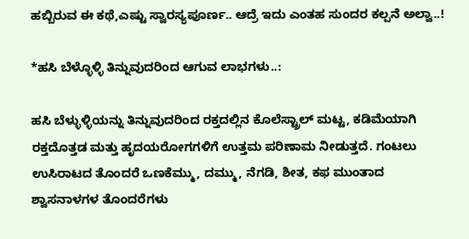ಹಬ್ಬಿರುವ ಈ ಕಥೆ,ಎಷ್ಟು ಸ್ವಾರಸ್ಯಪೂರ್ಣ.. ಆದ್ರೆ ಇದು ಎಂತಹ ಸುಂದರ ಕಲ್ಪನೆ ಅಲ್ವಾ..!

*ಹಸಿ ಬೆಳ್ಳೊಳ್ಳಿ ತಿನ್ನುವುದರಿಂದ ಆಗುವ ಲಾಭಗಳು..:

ಹಸಿ ಬೆಳ್ಳುಳ್ಳಿಯನ್ನು ತಿನ್ನುವುದರಿಂದ ರಕ್ತದಲ್ಲಿನ ಕೊಲೆಸ್ಟ್ರಾಲ್ ಮಟ್ಟ, ಕಡಿಮೆಯಾಗಿ ರಕ್ತದೊತ್ತಡ ಮತ್ತು ಹೃದಯರೋಗಗಳಿಗೆ ಉತ್ತಮ ಪರಿಣಾಮ ನೀಡುತ್ತದೆ. ಗಂಟಲು ಉಸಿರಾಟದ ತೊಂದರೆ ಒಣಕೆಮ್ಮು, ದಮ್ಮು, ನೆಗಡಿ, ಶೀತ, ಕಫ ಮುಂತಾದ ಶ್ವಾಸನಾಳಗಳ ತೊಂದರೆಗಳು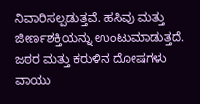ನಿವಾರಿಸಲ್ಪಡುತ್ತವೆ. ಹಸಿವು ಮತ್ತು ಜೀರ್ಣಶಕ್ತಿಯನ್ನು ಉಂಟುಮಾಡುತ್ತದೆ. ಜಠರ ಮತ್ತು ಕರುಳಿನ ದೋಷಗಳು ವಾಯು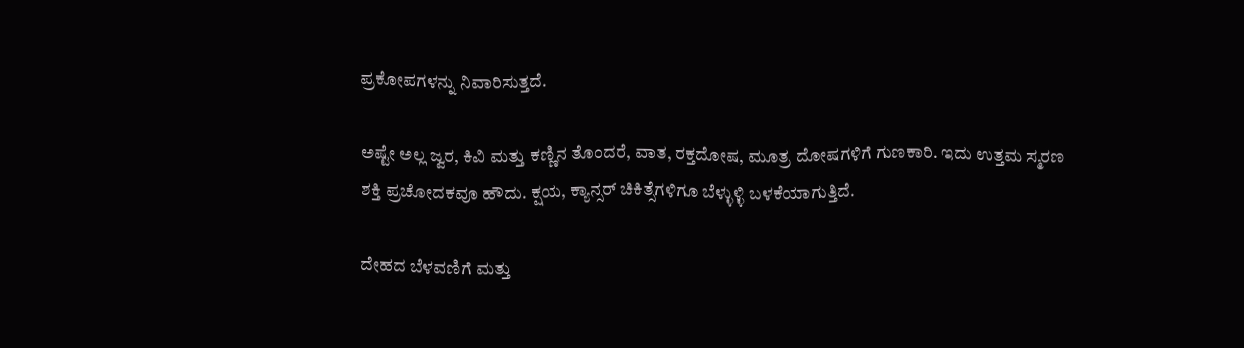ಪ್ರಕೋಪಗಳನ್ನು ನಿವಾರಿಸುತ್ತದೆ.

ಅಷ್ಟೇ ಅಲ್ಲ ಜ್ವರ, ಕಿವಿ ಮತ್ತು ಕಣ್ಣಿನ ತೊಂದರೆ, ವಾತ, ರಕ್ತದೋಷ, ಮೂತ್ರ ದೋಷಗಳಿಗೆ ಗುಣಕಾರಿ. ಇದು ಉತ್ತಮ ಸ್ಮರಣ ಶಕ್ತಿ ಪ್ರಚೋದಕವೂ ಹೌದು. ಕ್ಷಯ, ಕ್ಯಾನ್ಸರ್ ಚಿಕಿತ್ಸೆಗಳಿಗೂ ಬೆಳ್ಳುಳ್ಳಿ ಬಳಕೆಯಾಗುತ್ತಿದೆ.

ದೇಹದ ಬೆಳವಣಿಗೆ ಮತ್ತು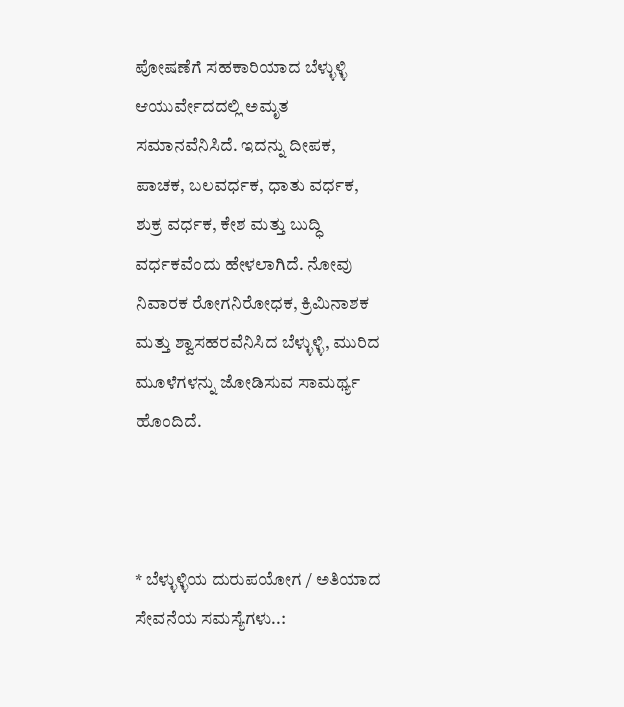ಪೋಷಣೆಗೆ ಸಹಕಾರಿಯಾದ ಬೆಳ್ಳುಳ್ಳಿ ಆಯುರ್ವೇದದಲ್ಲಿ ಅಮೃತ ಸಮಾನವೆನಿಸಿದೆ. ಇದನ್ನು ದೀಪಕ, ಪಾಚಕ, ಬಲವರ್ಧಕ, ಧಾತು ವರ್ಧಕ, ಶುಕ್ರ ವರ್ಧಕ, ಕೇಶ ಮತ್ತು ಬುದ್ಧಿ ವರ್ಧಕವೆಂದು ಹೇಳಲಾಗಿದೆ. ನೋವು ನಿವಾರಕ ರೋಗನಿರೋಧಕ, ಕ್ರಿಮಿನಾಶಕ ಮತ್ತು ಶ್ವಾಸಹರವೆನಿಸಿದ ಬೆಳ್ಳುಳ್ಳಿ, ಮುರಿದ ಮೂಳೆಗಳನ್ನು ಜೋಡಿಸುವ ಸಾಮರ್ಥ್ಯ ಹೊಂದಿದೆ.



* ಬೆಳ್ಳುಳ್ಳಿಯ ದುರುಪಯೋಗ / ಅತಿಯಾದ ಸೇವನೆಯ ಸಮಸ್ಯೆಗಳು..: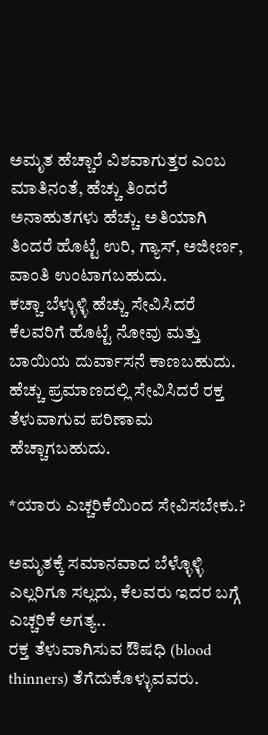ಅಮೃತ ಹೆಚ್ಚಾರೆ ವಿಶವಾಗುತ್ತರ ಎಂಬ ಮಾತಿನಂತೆ, ಹೆಚ್ಚು ತಿಂದರೆ ಅನಾಹುತಗಳು ಹೆಚ್ಚು. ಅತಿಯಾಗಿ ತಿಂದರೆ ಹೊಟ್ಟೆ ಉರಿ, ಗ್ಯಾಸ್, ಅಜೀರ್ಣ, ವಾಂತಿ ಉಂಟಾಗಬಹುದು.
ಕಚ್ಚಾ ಬೆಳ್ಳುಳ್ಳಿ ಹೆಚ್ಚು ಸೇವಿಸಿದರೆ ಕೆಲವರಿಗೆ ಹೊಟ್ಟೆ ನೋವು ಮತ್ತು ಬಾಯಿಯ ದುರ್ವಾಸನೆ ಕಾಣಬಹುದು. ಹೆಚ್ಚು ಪ್ರಮಾಣದಲ್ಲಿ ಸೇವಿಸಿದರೆ ರಕ್ತ ತೆಳುವಾಗುವ ಪರಿಣಾಮ ಹೆಚ್ಚಾಗಬಹುದು.

*ಯಾರು ಎಚ್ಚರಿಕೆಯಿಂದ ಸೇವಿಸಬೇಕು.?

ಅಮೃತಕ್ಕೆ ಸಮಾನವಾದ ಬೆಳ್ಳೊಳ್ಳಿ ಎಲ್ಲರಿಗೂ ಸಲ್ಲದು, ಕೆಲವರು ಇದರ ಬಗ್ಗೆ ಎಚ್ಚರಿಕೆ ಅಗತ್ಯ..
ರಕ್ತ ತೆಳುವಾಗಿಸುವ ಔಷಧಿ (blood thinners) ತೆಗೆದುಕೊಳ್ಳುವವರು.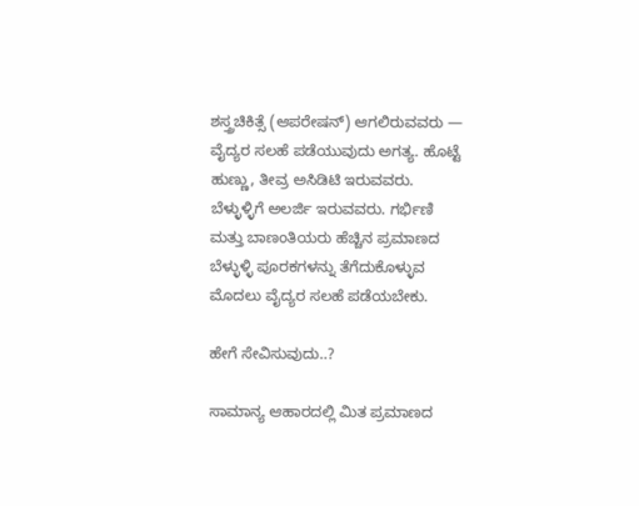ಶಸ್ತ್ರಚಿಕಿತ್ಸೆ (ಆಪರೇಷನ್) ಆಗಲಿರುವವರು — ವೈದ್ಯರ ಸಲಹೆ ಪಡೆಯುವುದು ಅಗತ್ಯ. ಹೊಟ್ಟೆ ಹುಣ್ಣು, ತೀವ್ರ ಅಸಿಡಿಟಿ ಇರುವವರು. ಬೆಳ್ಳುಳ್ಳಿಗೆ ಅಲರ್ಜಿ ಇರುವವರು. ಗರ್ಭಿಣಿ ಮತ್ತು ಬಾಣಂತಿಯರು ಹೆಚ್ಚಿನ ಪ್ರಮಾಣದ ಬೆಳ್ಳುಳ್ಳಿ ಪೂರಕಗಳನ್ನು ತೆಗೆದುಕೊಳ್ಳುವ ಮೊದಲು ವೈದ್ಯರ ಸಲಹೆ ಪಡೆಯಬೇಕು.

ಹೇಗೆ ಸೇವಿಸುವುದು..?

ಸಾಮಾನ್ಯ ಆಹಾರದಲ್ಲಿ ಮಿತ ಪ್ರಮಾಣದ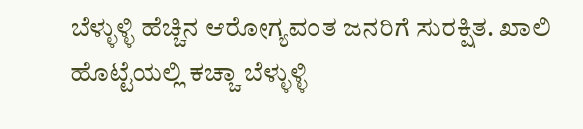ಬೆಳ್ಳುಳ್ಳಿ ಹೆಚ್ಚಿನ ಆರೋಗ್ಯವಂತ ಜನರಿಗೆ ಸುರಕ್ಷಿತ. ಖಾಲಿ ಹೊಟ್ಟೆಯಲ್ಲಿ ಕಚ್ಚಾ ಬೆಳ್ಳುಳ್ಳಿ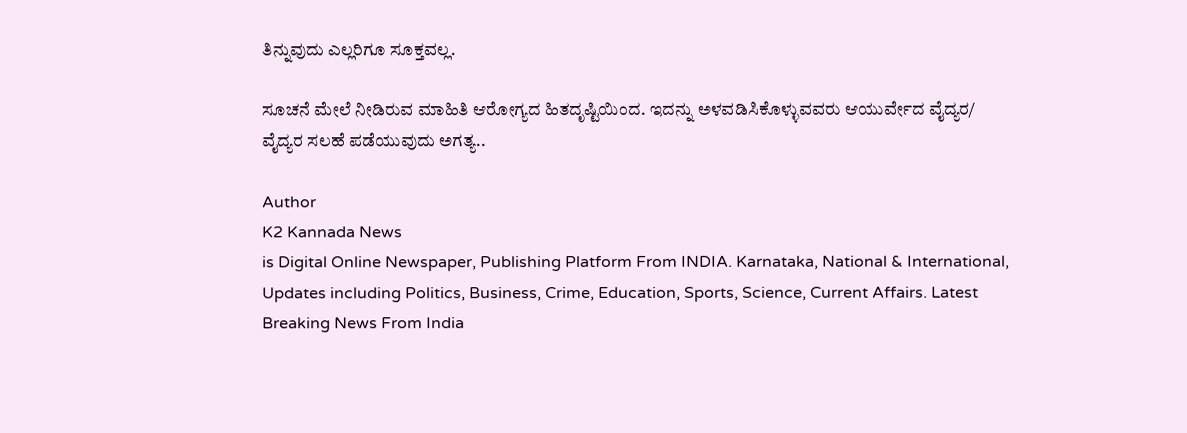ತಿನ್ನುವುದು ಎಲ್ಲರಿಗೂ ಸೂಕ್ತವಲ್ಲ.

ಸೂಚನೆ ಮೇಲೆ ನೀಡಿರುವ ಮಾಹಿತಿ ಆರೋಗ್ಯದ ಹಿತದೃಷ್ಟಿಯಿಂದ. ಇದನ್ನು ಅಳವಡಿಸಿಕೊಳ್ಳುವವರು ಆಯುರ್ವೇದ ವೈದ್ಯರ/ ವೈದ್ಯರ ಸಲಹೆ ಪಡೆಯುವುದು ಅಗತ್ಯ..

Author
K2 Kannada News
is Digital Online Newspaper, Publishing Platform From INDIA. Karnataka, National & International, Updates including Politics, Business, Crime, Education, Sports, Science, Current Affairs. Latest Breaking News From India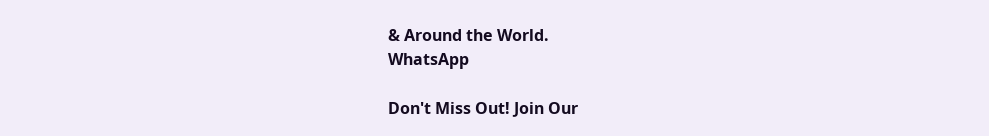& Around the World.
WhatsApp

Don't Miss Out! Join Our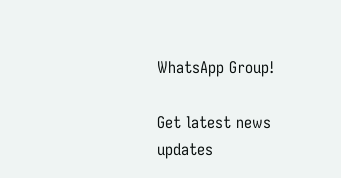WhatsApp Group!

Get latest news updates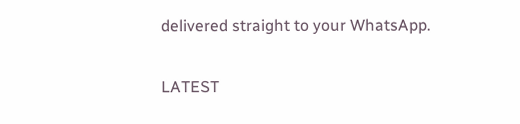delivered straight to your WhatsApp.

LATEST